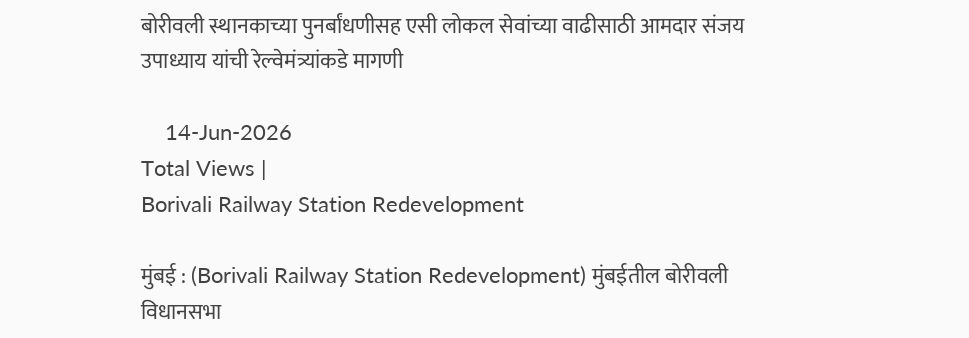बोरीवली स्थानकाच्या पुनर्बांधणीसह एसी लोकल सेवांच्या वाढीसाठी आमदार संजय उपाध्याय यांची रेल्वेमंत्र्यांकडे मागणी

    14-Jun-2026
Total Views |
Borivali Railway Station Redevelopment

मुंबई : (Borivali Railway Station Redevelopment) मुंबईतील बोरीवली विधानसभा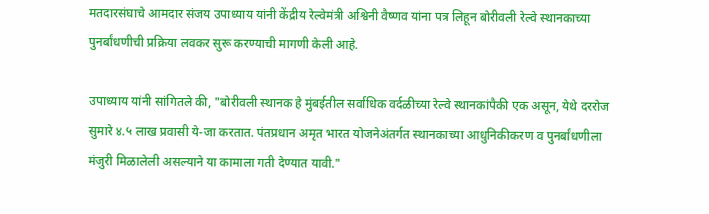मतदारसंघाचे आमदार संजय उपाध्याय यांनी केंद्रीय रेल्वेमंत्री अश्विनी वैष्णव यांना पत्र लिहून बोरीवली रेल्वे स्थानकाच्या पुनर्बांधणीची प्रक्रिया लवकर सुरू करण्याची मागणी केली आहे.

उपाध्याय यांनी सांगितले की, "बोरीवली स्थानक हे मुंबईतील सर्वाधिक वर्दळीच्या रेल्वे स्थानकांपैकी एक असून, येथे दररोज सुमारे ४.५ लाख प्रवासी ये-जा करतात. पंतप्रधान अमृत भारत योजनेअंतर्गत स्थानकाच्या आधुनिकीकरण व पुनर्बांधणीला मंजुरी मिळालेली असल्याने या कामाला गती देण्यात यावी."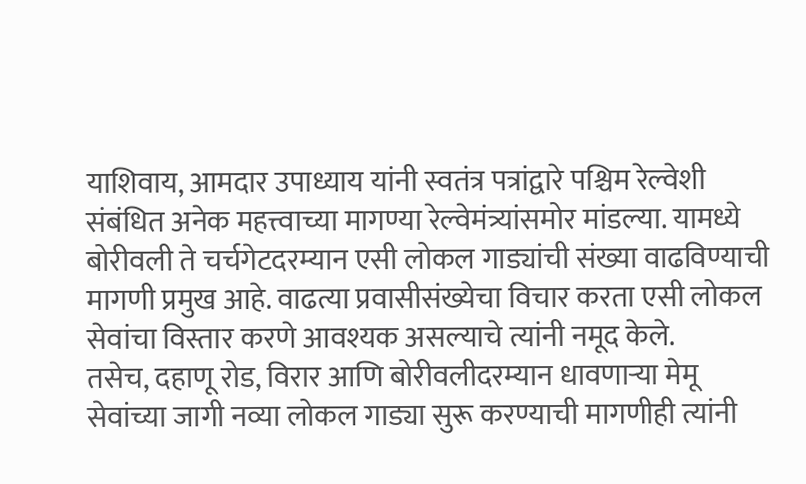याशिवाय, आमदार उपाध्याय यांनी स्वतंत्र पत्रांद्वारे पश्चिम रेल्वेशी संबंधित अनेक महत्त्वाच्या मागण्या रेल्वेमंत्र्यांसमोर मांडल्या. यामध्ये बोरीवली ते चर्चगेटदरम्यान एसी लोकल गाड्यांची संख्या वाढविण्याची मागणी प्रमुख आहे. वाढत्या प्रवासीसंख्येचा विचार करता एसी लोकल सेवांचा विस्तार करणे आवश्यक असल्याचे त्यांनी नमूद केले.
तसेच, दहाणू रोड, विरार आणि बोरीवलीदरम्यान धावणाऱ्या मेमू सेवांच्या जागी नव्या लोकल गाड्या सुरू करण्याची मागणीही त्यांनी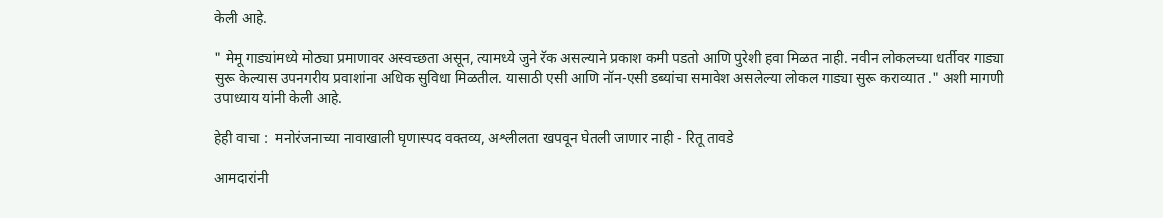केली आहे.

" मेमू गाड्यांमध्ये मोठ्या प्रमाणावर अस्वच्छता असून, त्यामध्ये जुने रॅक असल्याने प्रकाश कमी पडतो आणि पुरेशी हवा मिळत नाही. नवीन लोकलच्या धर्तीवर गाड्या सुरू केल्यास उपनगरीय प्रवाशांना अधिक सुविधा मिळतील. यासाठी एसी आणि नॉन-एसी डब्यांचा समावेश असलेल्या लोकल गाड्या सुरू कराव्यात ." अशी मागणी उपाध्याय यांनी केली आहे.

हेही वाचा :  मनोरंजनाच्या नावाखाली घृणास्पद वक्तव्य, अश्लीलता खपवून घेतली जाणार नाही - रितू तावडे

आमदारांनी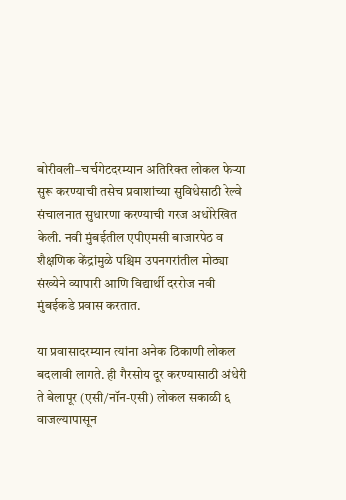बोरीवली–चर्चगेटदरम्यान अतिरिक्त लोकल फेऱ्या सुरू करण्याची तसेच प्रवाशांच्या सुविधेसाठी रेल्वे संचालनात सुधारणा करण्याची गरज अधोरेखित केली. नवी मुंबईतील एपीएमसी बाजारपेठ व शैक्षणिक केंद्रांमुळे पश्चिम उपनगरांतील मोठ्या संख्येने व्यापारी आणि विद्यार्थी दररोज नवी मुंबईकडे प्रवास करतात.

या प्रवासादरम्यान त्यांना अनेक ठिकाणी लोकल बदलावी लागते. ही गैरसोय दूर करण्यासाठी अंधेरी ते बेलापूर (एसी/नॉन-एसी) लोकल सकाळी ६ वाजल्यापासून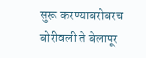सुरू करण्याबरोबरच बोरीवली ते बेलापूर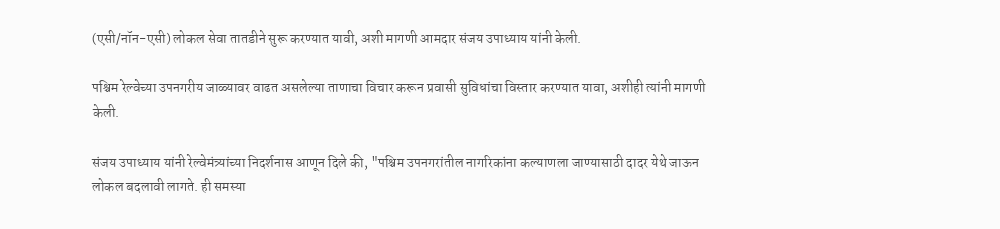(एसी/नॉन-एसी) लोकल सेवा तातडीने सुरू करण्यात यावी, अशी मागणी आमदार संजय उपाध्याय यांनी केली.

पश्चिम रेल्वेच्या उपनगरीय जाळ्यावर वाढत असलेल्या ताणाचा विचार करून प्रवासी सुविधांचा विस्तार करण्यात यावा, अशीही त्यांनी मागणी केली.

संजय उपाध्याय यांनी रेल्वेमंत्र्यांच्या निदर्शनास आणून दिले की, "पश्चिम उपनगरांतील नागरिकांना कल्याणला जाण्यासाठी दादर येथे जाऊन लोकल बदलावी लागते. ही समस्या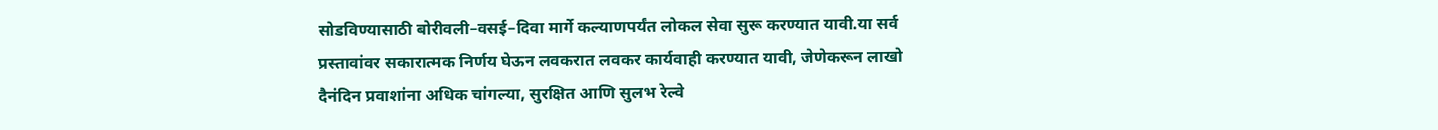सोडविण्यासाठी बोरीवली–वसई–दिवा मार्गे कल्याणपर्यंत लोकल सेवा सुरू करण्यात यावी.या सर्व प्रस्तावांवर सकारात्मक निर्णय घेऊन लवकरात लवकर कार्यवाही करण्यात यावी, जेणेकरून लाखो दैनंदिन प्रवाशांना अधिक चांगल्या, सुरक्षित आणि सुलभ रेल्वे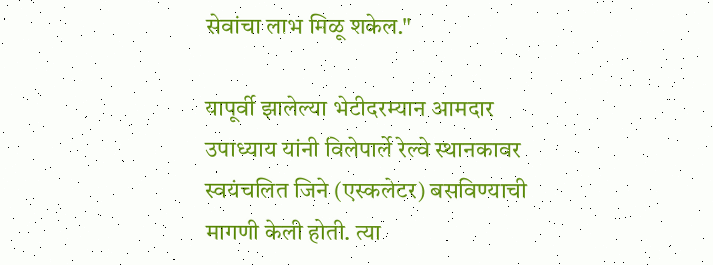सेवांचा लाभ मिळू शकेल."

यापूर्वी झालेल्या भेटीदरम्यान आमदार उपाध्याय यांनी विलेपार्ले रेल्वे स्थानकावर स्वयंचलित जिने (एस्कलेटर) बसविण्याची मागणी केली होती. त्या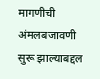मागणीची अंमलबजावणी सुरू झाल्याबद्दल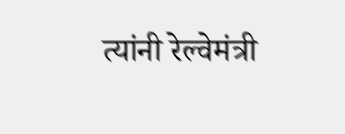त्यांनी रेल्वेमंत्री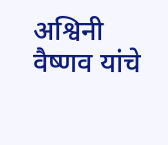अश्विनी वैष्णव यांचे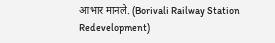आभार मानले. (Borivali Railway Station Redevelopment)